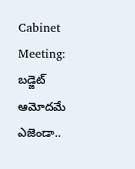Cabinet Meeting: బడ్జెట్ ఆమోదమే ఎజెండా..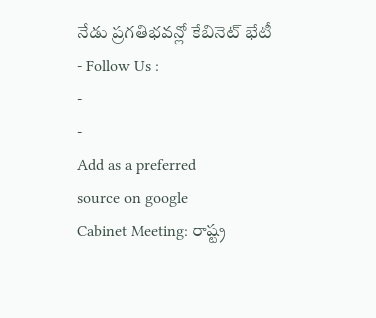నేడు ప్రగతిభవన్లో కేబినెట్ భేటీ
- Follow Us :
-
-
Add as a preferred
source on google
Cabinet Meeting: రాష్ట్ర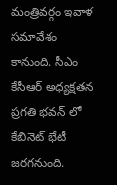మంత్రివర్గం ఇవాళ సమావేశం కానుంది. సీఎం కేసీఆర్ అధ్యక్షతన ప్రగతి భవన్ లో కేబినెట్ భేటీ జరగనుంది.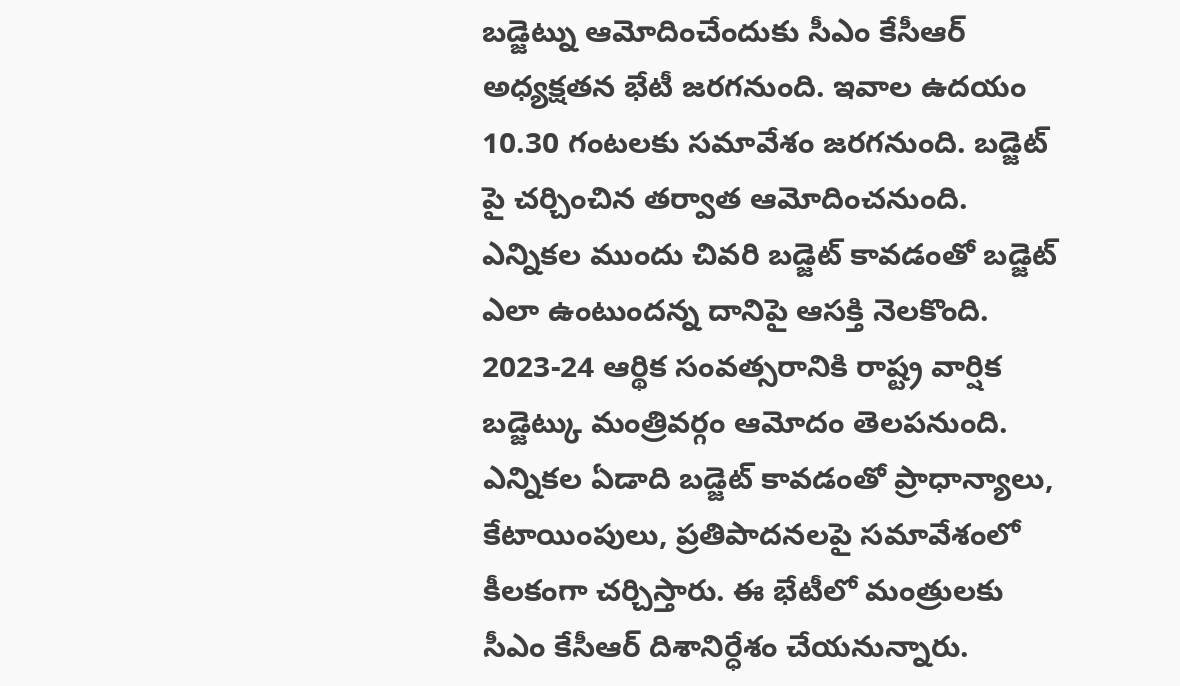బడ్జెట్ను ఆమోదించేందుకు సీఎం కేసీఆర్ అధ్యక్షతన భేటీ జరగనుంది. ఇవాల ఉదయం 10.30 గంటలకు సమావేశం జరగనుంది. బడ్జెట్ పై చర్చించిన తర్వాత ఆమోదించనుంది. ఎన్నికల ముందు చివరి బడ్జెట్ కావడంతో బడ్జెట్ ఎలా ఉంటుందన్న దానిపై ఆసక్తి నెలకొంది. 2023-24 ఆర్థిక సంవత్సరానికి రాష్ట్ర వార్షిక బడ్జెట్కు మంత్రివర్గం ఆమోదం తెలపనుంది. ఎన్నికల ఏడాది బడ్జెట్ కావడంతో ప్రాధాన్యాలు, కేటాయింపులు, ప్రతిపాదనలపై సమావేశంలో కీలకంగా చర్చిస్తారు. ఈ భేటీలో మంత్రులకు సీఎం కేసీఆర్ దిశానిర్ధేశం చేయనున్నారు.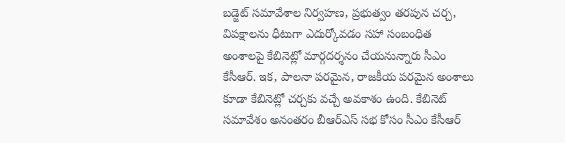బడ్జెట్ సమావేశాల నిర్వహణ, ప్రభుత్వం తరపున చర్చ, విపక్షాలను ధీటుగా ఎదుర్కోవడం సహా సంబంధిత అంశాలపై కేబినెట్లో మార్గదర్శనం చేయనున్నారు సీఎం కేసీఆర్. ఇక, పాలనా పరమైన, రాజకీయ పరమైన అంశాలు కూడా కేబినెట్లో చర్చకు వచ్చే అవకాశం ఉంది. కేబినెట్ సమావేశం అనంతరం బీఆర్ఎస్ సభ కోసం సీఎం కేసీఆర్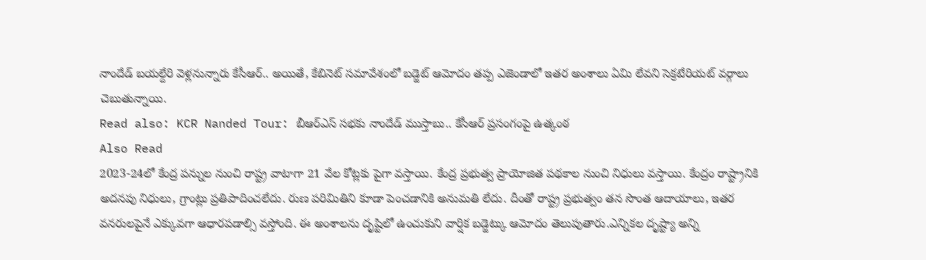నాందేడ్ బయల్దేరి వెళ్లనున్నారు కేసీఆర్.. అయితే, కేబినెట్ సమావేశంలో బడ్జెట్ ఆమోదం తప్ప ఎజెండాలో ఇతర అంశాలు ఏమి లేవని సెక్రటేరియట్ వర్గాలు చెబుతున్నాయి.
Read also: KCR Nanded Tour: బీఆర్ఎస్ సభకు నాందేడ్ ముస్తాబు.. కేసీఆర్ ప్రసంగంపై ఉత్కంఠ
Also Read
2023-24లో కేంద్ర పన్నుల నుంచి రాష్ట్ర వాటాగా 21 వేల కోట్లకు పైగా వస్తాయి. కేంద్ర ప్రభుత్వ ప్రాయోజిత పథకాల నుంచి నిధులు వస్తాయి. కేంద్రం రాష్ట్రానికి అదనపు నిధులు, గ్రాంట్లు ప్రతిపాదించలేదు. రుణ పరిమితిని కూడా పెంచడానికి అనుమతి లేదు. దీంతో రాష్ట్ర ప్రభుత్వం తన సొంత ఆదాయాలు, ఇతర వనరులపైనే ఎక్కువగా ఆధారపడాల్సి వస్తోంది. ఈ అంశాలను దృష్టిలో ఉంచుకుని వార్షిక బడ్జెట్కు ఆమోదం తెలుపుతారు.ఎన్నికల దృష్ట్యా అన్ని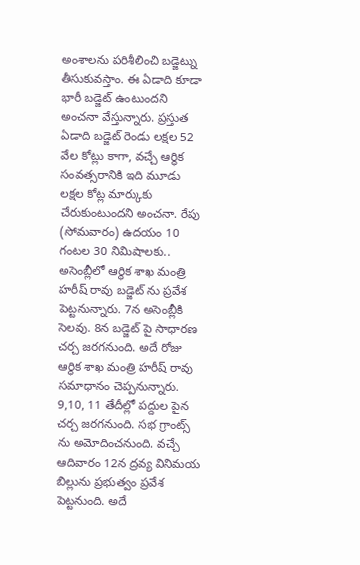అంశాలను పరిశీలించి బడ్జెట్ను తీసుకువస్తాం. ఈ ఏడాది కూడా భారీ బడ్జెట్ ఉంటుందని అంచనా వేస్తున్నారు. ప్రస్తుత ఏడాది బడ్జెట్ రెండు లక్షల 52 వేల కోట్లు కాగా, వచ్చే ఆర్థిక సంవత్సరానికి ఇది మూడు లక్షల కోట్ల మార్కుకు చేరుకుంటుందని అంచనా. రేపు (సోమవారం) ఉదయం 10 గంటల 30 నిమిషాలకు.. అసెంబ్లీలో ఆర్థిక శాఖ మంత్రి హరీష్ రావు బడ్జెట్ ను ప్రవేశ పెట్టనున్నారు. 7న అసెంబ్లీకి సెలవు. 8న బడ్జెట్ పై సాధారణ చర్చ జరగనుంది. అదే రోజు ఆర్థిక శాఖ మంత్రి హరీష్ రావు సమాధానం చెప్పనున్నారు. 9,10, 11 తేదీల్లో పద్దుల పైన చర్చ జరగనుంది. సభ గ్రాంట్స్ ను అమోదించనుంది. వచ్చే ఆదివారం 12న ద్రవ్య వినిమయ బిల్లును ప్రభుత్వం ప్రవేశ పెట్టనుంది. అదే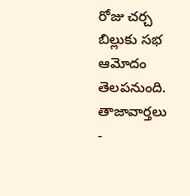రోజు చర్చ బిల్లుకు సభ ఆమోదం తెలపనుంది.
తాజావార్తలు
-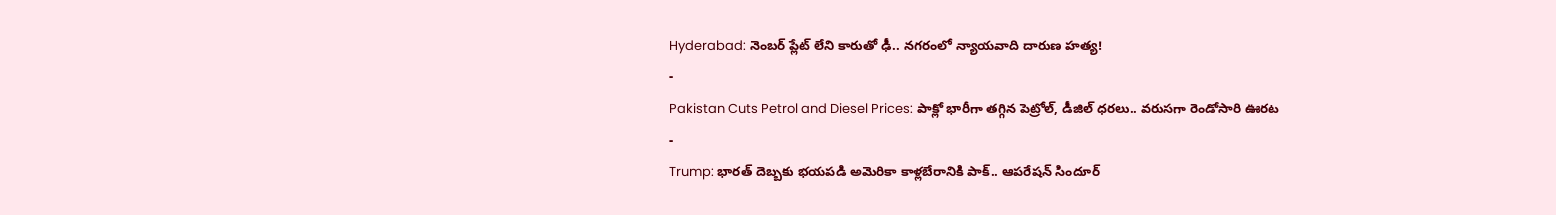Hyderabad: నెంబర్ ప్లేట్ లేని కారుతో ఢీ.. నగరంలో న్యాయవాది దారుణ హత్య!
-
Pakistan Cuts Petrol and Diesel Prices: పాక్లో భారీగా తగ్గిన పెట్రోల్, డీజిల్ ధరలు.. వరుసగా రెండోసారి ఊరట
-
Trump: భారత్ దెబ్బకు భయపడి అమెరికా కాళ్లబేరానికి పాక్.. ఆపరేషన్ సిందూర్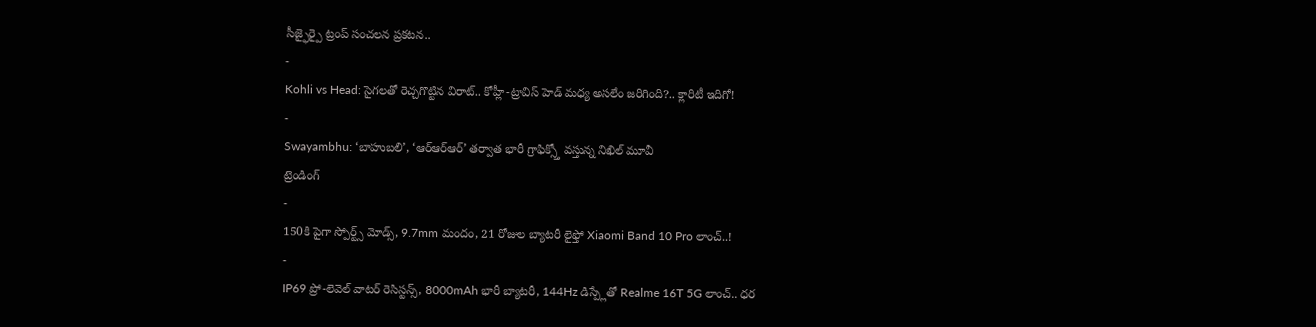సీజ్ఫైర్పై ట్రంప్ సంచలన ప్రకటన..
-
Kohli vs Head: సైగలతో రెచ్చగొట్టిన విరాట్.. కోహ్లీ-ట్రావిస్ హెడ్ మధ్య అసలేం జరిగింది?.. క్లారిటీ ఇదిగో!
-
Swayambhu: ‘బాహుబలి’, ‘ఆర్ఆర్ఆర్’ తర్వాత భారీ గ్రాఫిక్స్తో వస్తున్న నిఖిల్ మూవీ
ట్రెండింగ్
-
150కి పైగా స్పోర్ట్స్ మోడ్స్, 9.7mm మందం, 21 రోజుల బ్యాటరీ లైఫ్తో Xiaomi Band 10 Pro లాంచ్..!
-
IP69 ప్రో-లెవెల్ వాటర్ రెసిస్టన్స్, 8000mAh భారీ బ్యాటరీ, 144Hz డిస్ప్లేతో Realme 16T 5G లాంచ్.. ధర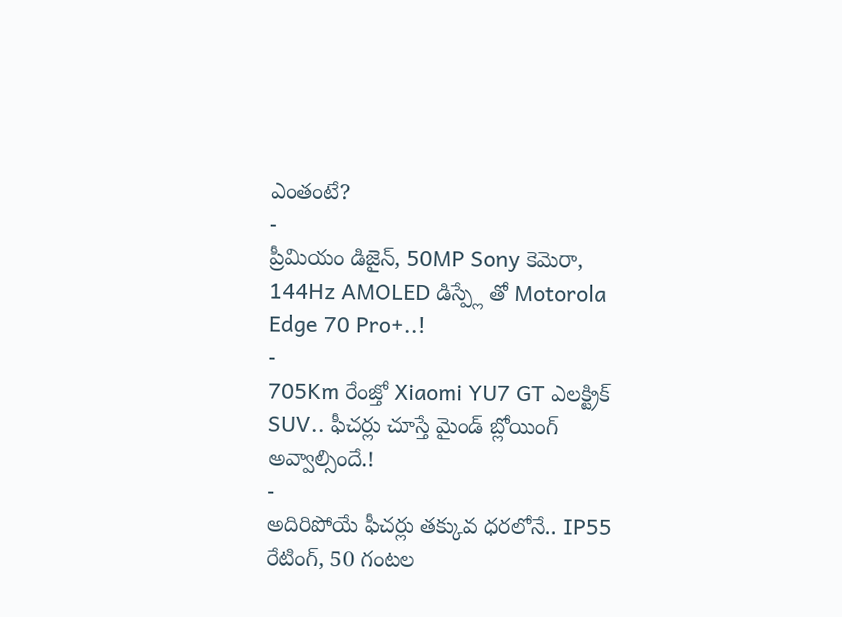ఎంతంటే?
-
ప్రీమియం డిజైన్, 50MP Sony కెమెరా, 144Hz AMOLED డిస్ప్లే తో Motorola Edge 70 Pro+..!
-
705Km రేంజ్తో Xiaomi YU7 GT ఎలక్ట్రిక్ SUV.. ఫీచర్లు చూస్తే మైండ్ బ్లోయింగ్ అవ్వాల్సిందే.!
-
అదిరిపోయే ఫీచర్లు తక్కువ ధరలోనే.. IP55 రేటింగ్, 50 గంటల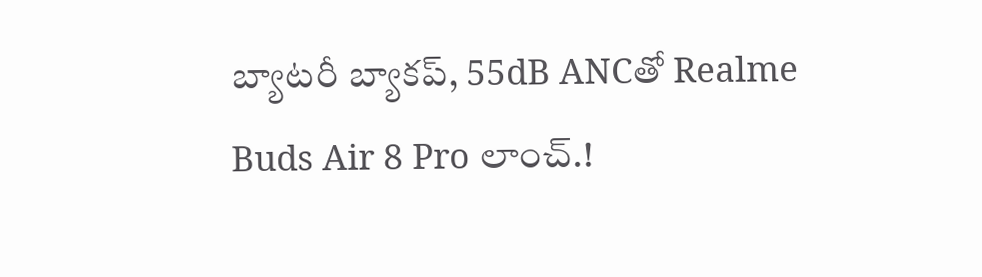బ్యాటరీ బ్యాకప్, 55dB ANCతో Realme Buds Air 8 Pro లాంచ్.!